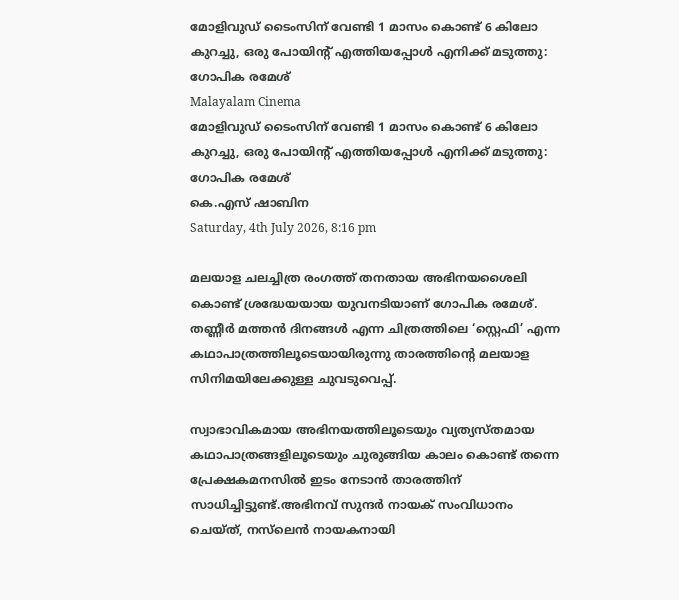മോളിവുഡ് ടൈംസിന് വേണ്ടി 1 മാസം കൊണ്ട് 6 കിലോ കുറച്ചു, ഒരു പോയിന്റ് എത്തിയപ്പോൾ എനിക്ക് മടുത്തു: ഗോപിക രമേശ്
Malayalam Cinema
മോളിവുഡ് ടൈംസിന് വേണ്ടി 1 മാസം കൊണ്ട് 6 കിലോ കുറച്ചു, ഒരു പോയിന്റ് എത്തിയപ്പോൾ എനിക്ക് മടുത്തു: ഗോപിക രമേശ്
കെ.എസ് ഷാബിന
Saturday, 4th July 2026, 8:16 pm

മലയാള ചലച്ചിത്ര രംഗത്ത് തനതായ അഭിനയശൈലി കൊണ്ട് ശ്രദ്ധേയയായ യുവനടിയാണ് ഗോപിക രമേശ്. തണ്ണീർ മത്തൻ ദിനങ്ങൾ എന്ന ചിത്രത്തിലെ ‘സ്റ്റെഫി’ എന്ന കഥാപാത്രത്തിലൂടെയായിരുന്നു താരത്തിന്റെ മലയാള സിനിമയിലേക്കുള്ള ചുവടുവെപ്പ്.

സ്വാഭാവികമായ അഭിനയത്തിലൂടെയും വ്യത്യസ്തമായ കഥാപാത്രങ്ങളിലൂടെയും ചുരുങ്ങിയ കാലം കൊണ്ട് തന്നെ പ്രേക്ഷകമനസിൽ ഇടം നേടാൻ താരത്തിന് സാധിച്ചിട്ടുണ്ട്.അഭിനവ് സുന്ദർ നായക് സംവിധാനം ചെയ്ത്, നസ്‌ലെൻ നായകനായി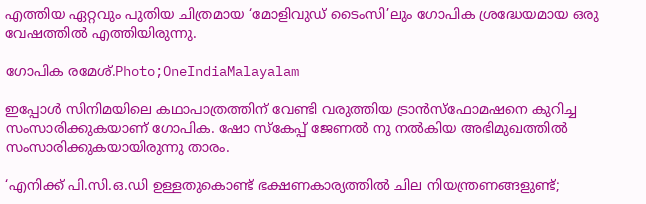എത്തിയ ഏറ്റവും പുതിയ ചിത്രമായ ‘മോളിവുഡ് ടൈംസി’ലും ഗോപിക ശ്രദ്ധേയമായ ഒരു വേഷത്തിൽ എത്തിയിരുന്നു.

ഗോപിക രമേശ്.Photo;OneIndiaMalayalam

ഇപ്പോൾ സിനിമയിലെ കഥാപാത്രത്തിന് വേണ്ടി വരുത്തിയ ട്രാൻസ്ഫോമഷനെ കുറിച്ച സംസാരിക്കുകയാണ് ഗോപിക. ഷോ സ്‌കേപ്പ് ജേണൽ നു നൽകിയ അഭിമുഖത്തിൽ സംസാരിക്കുകയായിരുന്നു താരം.

‘എനിക്ക് പി.സി.ഒ.ഡി ഉള്ളതുകൊണ്ട് ഭക്ഷണകാര്യത്തിൽ ചില നിയന്ത്രണങ്ങളുണ്ട്;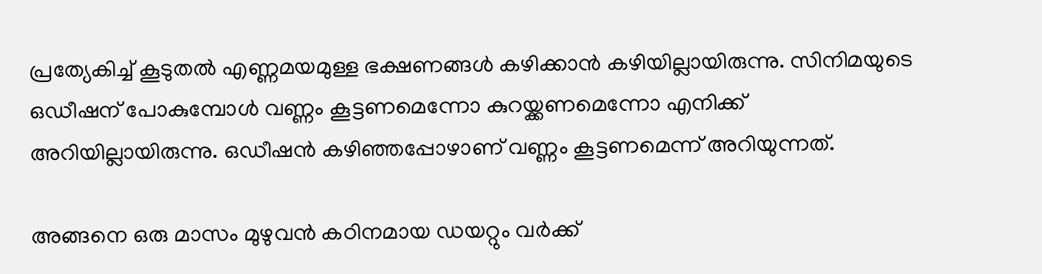പ്രത്യേകിച്ച് കൂടുതൽ എണ്ണമയമുള്ള ഭക്ഷണങ്ങൾ കഴിക്കാൻ കഴിയില്ലായിരുന്നു. സിനിമയുടെ ഒഡീഷന് പോകുമ്പോൾ വണ്ണം കൂട്ടണമെന്നോ കുറയ്ക്കണമെന്നോ എനിക്ക് അറിയില്ലായിരുന്നു. ഒഡീഷൻ കഴിഞ്ഞപ്പോഴാണ് വണ്ണം കൂട്ടണമെന്ന് അറിയുന്നത്.

അങ്ങനെ ഒരു മാസം മുഴുവൻ കഠിനമായ ഡയറ്റും വർക്ക്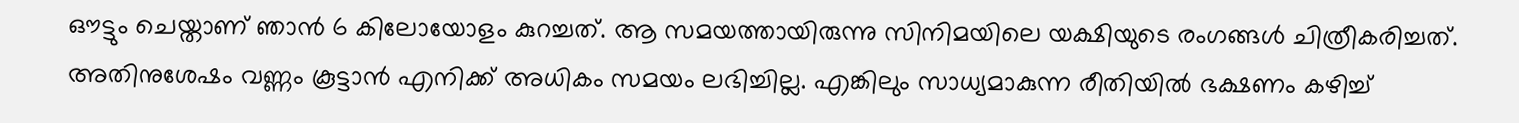ഔട്ടും ചെയ്താണ് ഞാൻ 6 കിലോയോളം കുറച്ചത്. ആ സമയത്തായിരുന്നു സിനിമയിലെ യക്ഷിയുടെ രംഗങ്ങൾ ചിത്രീകരിച്ചത്. അതിനുശേഷം വണ്ണം കൂട്ടാൻ എനിക്ക് അധികം സമയം ലഭിച്ചില്ല. എങ്കിലും സാധ്യമാകുന്ന രീതിയിൽ ഭക്ഷണം കഴിച്ച്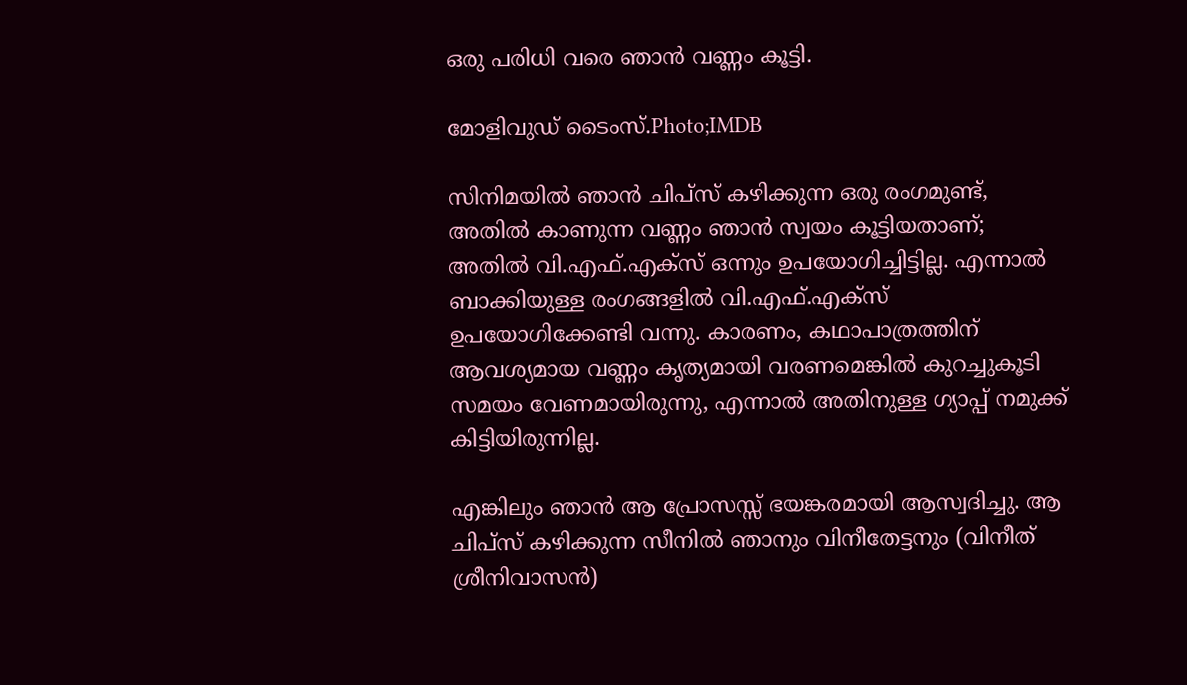ഒരു പരിധി വരെ ഞാൻ വണ്ണം കൂട്ടി.

മോളിവുഡ് ടൈംസ്.Photo;IMDB

സിനിമയിൽ ഞാൻ ചിപ്സ് കഴിക്കുന്ന ഒരു രംഗമുണ്ട്, അതിൽ കാണുന്ന വണ്ണം ഞാൻ സ്വയം കൂട്ടിയതാണ്; അതിൽ വി.എഫ്.എക്സ് ഒന്നും ഉപയോഗിച്ചിട്ടില്ല. എന്നാൽ ബാക്കിയുള്ള രംഗങ്ങളിൽ വി.എഫ്.എക്സ് ഉപയോഗിക്കേണ്ടി വന്നു. കാരണം, കഥാപാത്രത്തിന് ആവശ്യമായ വണ്ണം കൃത്യമായി വരണമെങ്കിൽ കുറച്ചുകൂടി സമയം വേണമായിരുന്നു, എന്നാൽ അതിനുള്ള ഗ്യാപ്പ് നമുക്ക് കിട്ടിയിരുന്നില്ല.

എങ്കിലും ഞാൻ ആ പ്രോസസ്സ് ഭയങ്കരമായി ആസ്വദിച്ചു. ആ ചിപ്സ് കഴിക്കുന്ന സീനിൽ ഞാനും വിനീതേട്ടനും (വിനീത് ശ്രീനിവാസൻ)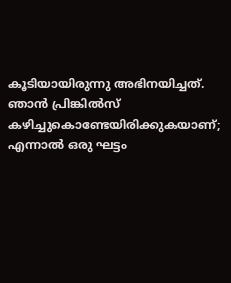കൂടിയായിരുന്നു അഭിനയിച്ചത്. ഞാൻ പ്രിങ്കിൽസ് കഴിച്ചുകൊണ്ടേയിരിക്കുകയാണ്; എന്നാൽ ഒരു ഘട്ടം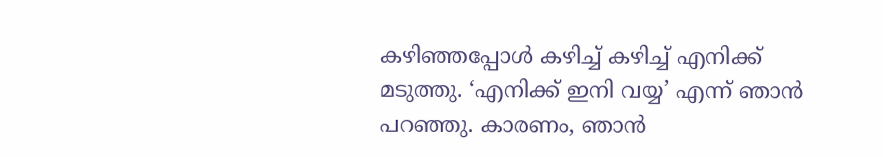കഴിഞ്ഞപ്പോൾ കഴിച്ച് കഴിച്ച് എനിക്ക് മടുത്തു. ‘എനിക്ക് ഇനി വയ്യ’ എന്ന് ഞാൻ പറഞ്ഞു. കാരണം, ഞാൻ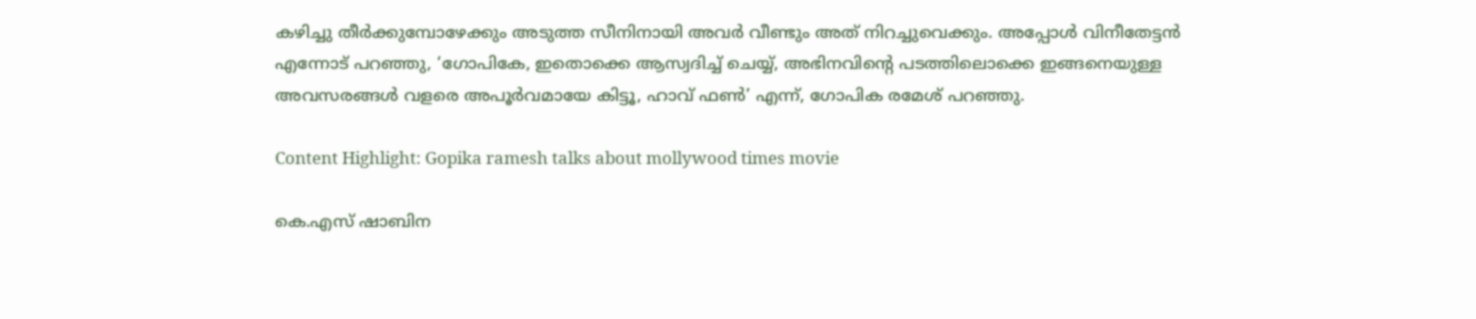കഴിച്ചു തീർക്കുമ്പോഴേക്കും അടുത്ത സീനിനായി അവർ വീണ്ടും അത് നിറച്ചുവെക്കും. അപ്പോൾ വിനീതേട്ടൻ എന്നോട് പറഞ്ഞു, ‘ഗോപികേ, ഇതൊക്കെ ആസ്വദിച്ച് ചെയ്യ്, അഭിനവിന്റെ പടത്തിലൊക്കെ ഇങ്ങനെയുള്ള അവസരങ്ങൾ വളരെ അപൂർവമായേ കിട്ടൂ, ഹാവ് ഫൺ’ എന്ന്, ഗോപിക രമേശ് പറഞ്ഞു.

Content Highlight: Gopika ramesh talks about mollywood times movie

കെ.എസ് ഷാബിന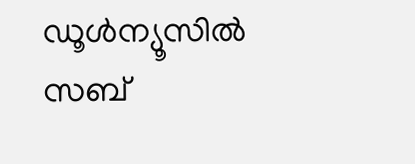ഡൂള്‍ന്യൂസില്‍ സബ്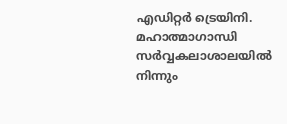എഡിറ്റര്‍ ട്രെയിനി. മഹാത്മാഗാന്ധി സര്‍വ്വകലാശാലയില്‍ നിന്നും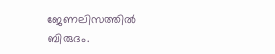ജേണലിസത്തില്‍ ബിരുദം.